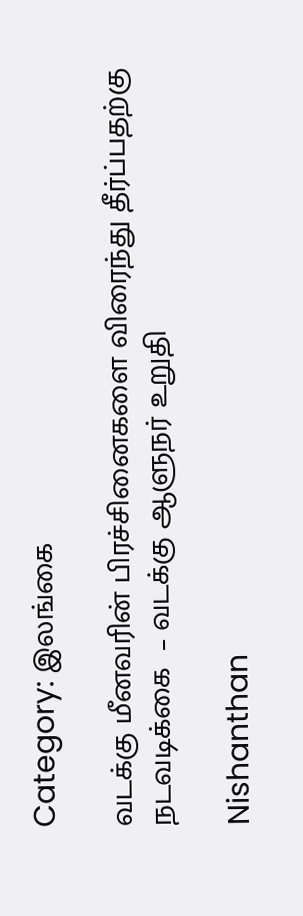Category: இலங்கை

வடக்கு மீனவரின் பிரச்சினைகளை விரைந்து தீர்ப்பதற்கு நடவடிக்கை  – வடக்கு ஆளுநர் உறுதி

Nishanthan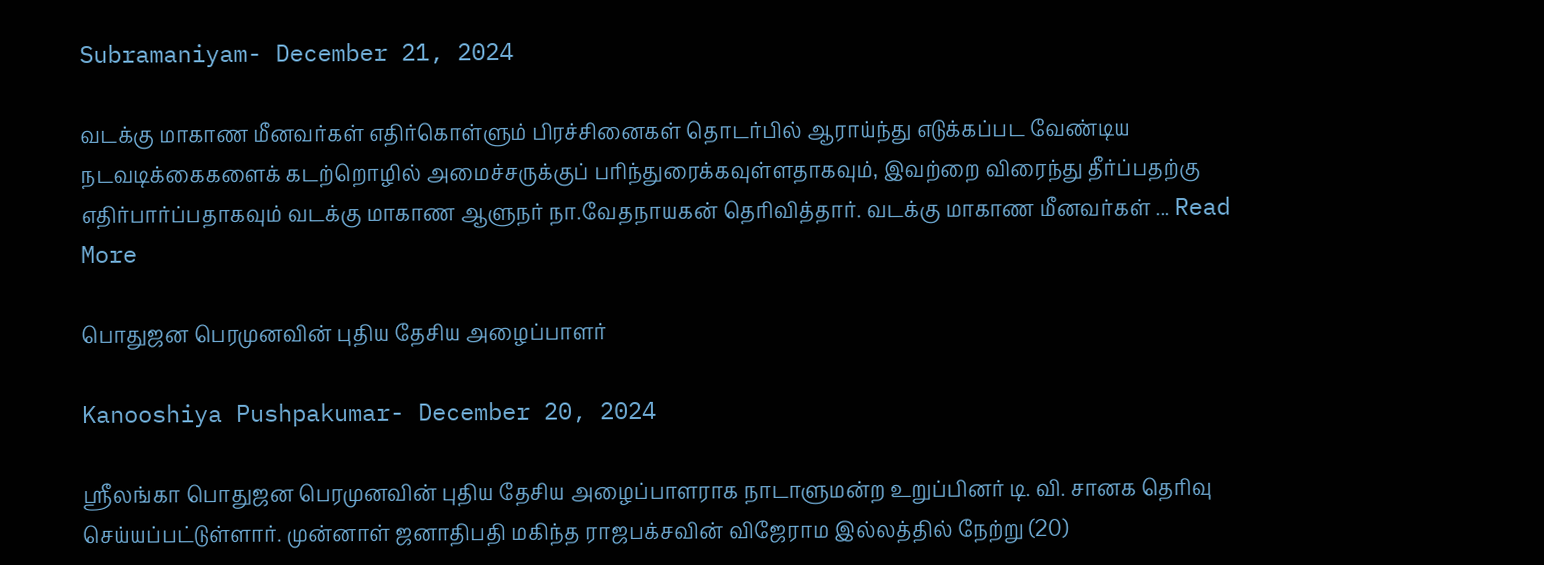Subramaniyam- December 21, 2024

வடக்கு மாகாண மீனவர்கள் எதிர்கொள்ளும் பிரச்சினைகள் தொடர்பில் ஆராய்ந்து எடுக்கப்பட வேண்டிய நடவடிக்கைகளைக் கடற்றொழில் அமைச்சருக்குப் பரிந்துரைக்கவுள்ளதாகவும், இவற்றை விரைந்து தீர்ப்பதற்கு எதிர்பார்ப்பதாகவும் வடக்கு மாகாண ஆளுநர் நா.வேதநாயகன் தெரிவித்தார். வடக்கு மாகாண மீனவர்கள் ... Read More

பொதுஜன பெரமுனவின் புதிய தேசிய அழைப்பாளர்

Kanooshiya Pushpakumar- December 20, 2024

ஸ்ரீலங்கா பொதுஜன பெரமுனவின் புதிய தேசிய அழைப்பாளராக நாடாளுமன்ற உறுப்பினர் டி. வி. சானக தெரிவு செய்யப்பட்டுள்ளார். முன்னாள் ஜனாதிபதி மகிந்த ராஜபக்சவின் விஜேராம இல்லத்தில் நேற்று (20)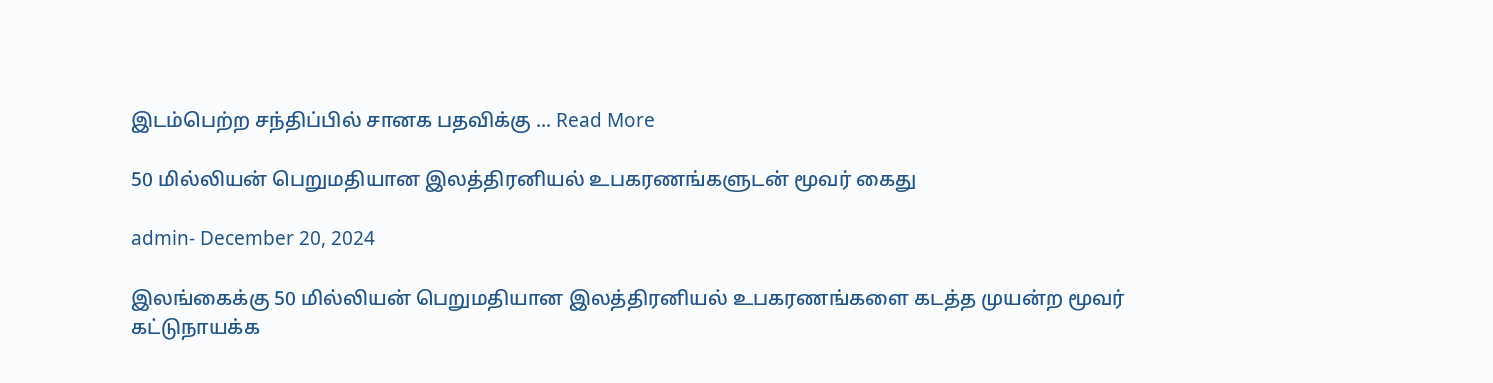இடம்பெற்ற சந்திப்பில் சானக பதவிக்கு ... Read More

50 மில்லியன் பெறுமதியான இலத்திரனியல் உபகரணங்களுடன் மூவர் கைது

admin- December 20, 2024

இலங்கைக்கு 50 மில்லியன் பெறுமதியான இலத்திரனியல் உபகரணங்களை கடத்த முயன்ற மூவர் கட்டுநாயக்க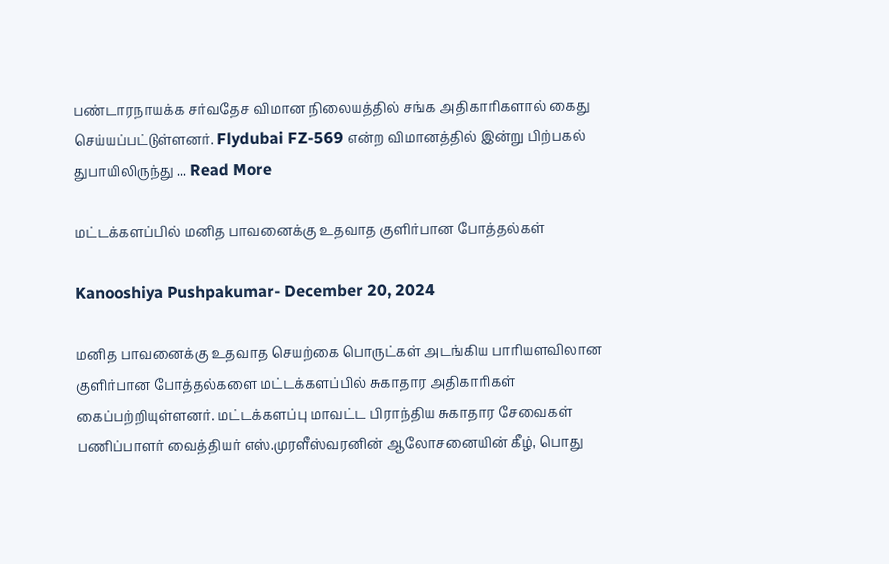பண்டாரநாயக்க சர்வதேச விமான நிலையத்தில் சங்க அதிகாரிகளால் கைது செய்யப்பட்டுள்ளனர். Flydubai FZ-569 என்ற விமானத்தில் இன்று பிற்பகல் துபாயிலிருந்து ... Read More

மட்டக்களப்பில் மனித பாவனைக்கு உதவாத குளிர்பான போத்தல்கள்

Kanooshiya Pushpakumar- December 20, 2024

மனித பாவனைக்கு உதவாத செயற்கை பொருட்கள் அடங்கிய பாரியளவிலான குளிர்பான போத்தல்களை மட்டக்களப்பில் சுகாதார அதிகாரிகள் கைப்பற்றியுள்ளனர். மட்டக்களப்பு மாவட்ட பிராந்திய சுகாதார சேவைகள் பணிப்பாளர் வைத்தியர் எஸ்.முரளீஸ்வரனின் ஆலோசனையின் கீழ், பொது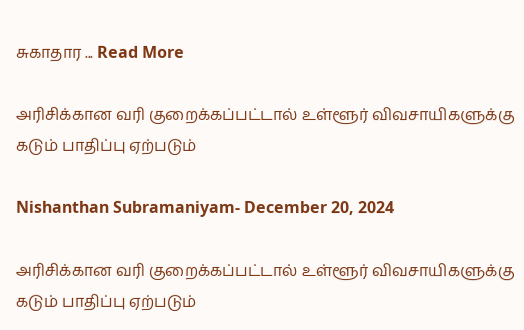சுகாதார ... Read More

அரிசிக்கான வரி குறைக்கப்பட்டால் உள்ளூர் விவசாயிகளுக்கு கடும் பாதிப்பு ஏற்படும்

Nishanthan Subramaniyam- December 20, 2024

அரிசிக்கான வரி குறைக்கப்பட்டால் உள்ளூர் விவசாயிகளுக்கு கடும் பாதிப்பு ஏற்படும்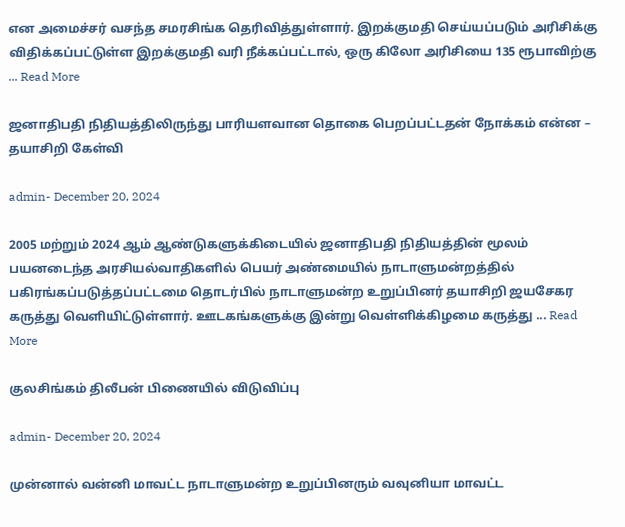என அமைச்சர் வசந்த சமரசிங்க தெரிவித்துள்ளார். இறக்குமதி செய்யப்படும் அரிசிக்கு விதிக்கப்பட்டுள்ள இறக்குமதி வரி நீக்கப்பட்டால், ஒரு கிலோ அரிசியை 135 ரூபாவிற்கு ... Read More

ஜனாதிபதி நிதியத்திலிருந்து பாரியளவான தொகை பெறப்பட்டதன் நோக்கம் என்ன – தயாசிறி கேள்வி

admin- December 20, 2024

2005 மற்றும் 2024 ஆம் ஆண்டுகளுக்கிடையில் ஜனாதிபதி நிதியத்தின் மூலம் பயனடைந்த அரசியல்வாதிகளில் பெயர் அண்மையில் நாடாளுமன்றத்தில் பகிரங்கப்படுத்தப்பட்டமை தொடர்பில் நாடாளுமன்ற உறுப்பினர் தயாசிறி ஜயசேகர கருத்து வெளியிட்டுள்ளார். ஊடகங்களுக்கு இன்று வெள்ளிக்கிழமை கருத்து ... Read More

குலசிங்கம் திலீபன் பிணையில் விடுவிப்பு

admin- December 20, 2024

முன்னால் வன்னி மாவட்ட நாடாளுமன்ற உறுப்பினரும் வவுனியா மாவட்ட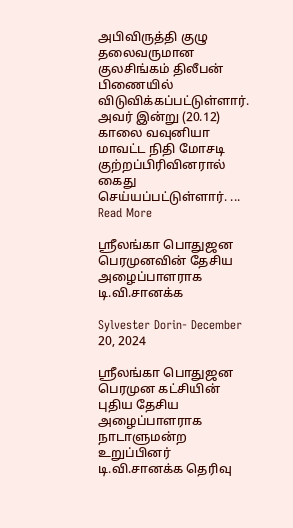அபிவிருத்தி குழு தலைவருமான குலசிங்கம் திலீபன் பிணையில் விடுவிக்கப்பட்டுள்ளார். அவர் இன்று (20.12) காலை வவுனியா மாவட்ட நிதி மோசடி குற்றப்பிரிவினரால் கைது செய்யப்பட்டுள்ளார். ... Read More

ஸ்ரீலங்கா பொதுஜன பெரமுனவின் தேசிய அழைப்பாளராக டி.வி.சானக்க

Sylvester Dorin- December 20, 2024

ஸ்ரீலங்கா பொதுஜன பெரமுன கட்சியின் புதிய தேசிய அழைப்பாளராக நாடாளுமன்ற உறுப்பினர் டி.வி.சானக்க தெரிவு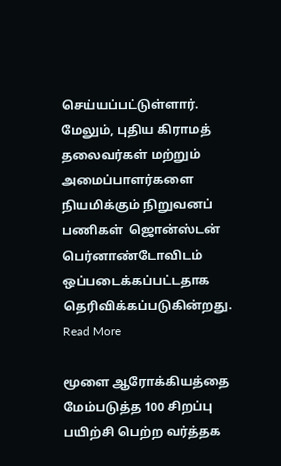செய்யப்பட்டுள்ளார். மேலும், புதிய கிராமத் தலைவர்கள் மற்றும் அமைப்பாளர்களை நியமிக்கும் நிறுவனப் பணிகள்  ஜொன்ஸ்டன் பெர்னாண்டோவிடம் ஒப்படைக்கப்பட்டதாக தெரிவிக்கப்படுகின்றது. Read More

மூளை ஆரோக்கியத்தை மேம்படுத்த 100 சிறப்பு பயிற்சி பெற்ற வர்த்தக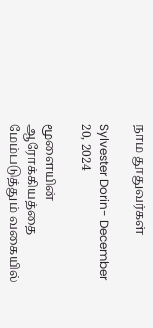நாம தூதுவர்கள்

Sylvester Dorin- December 20, 2024

மூளையின் ஆரோக்கியத்தை மேம்படுத்தும் வகையில்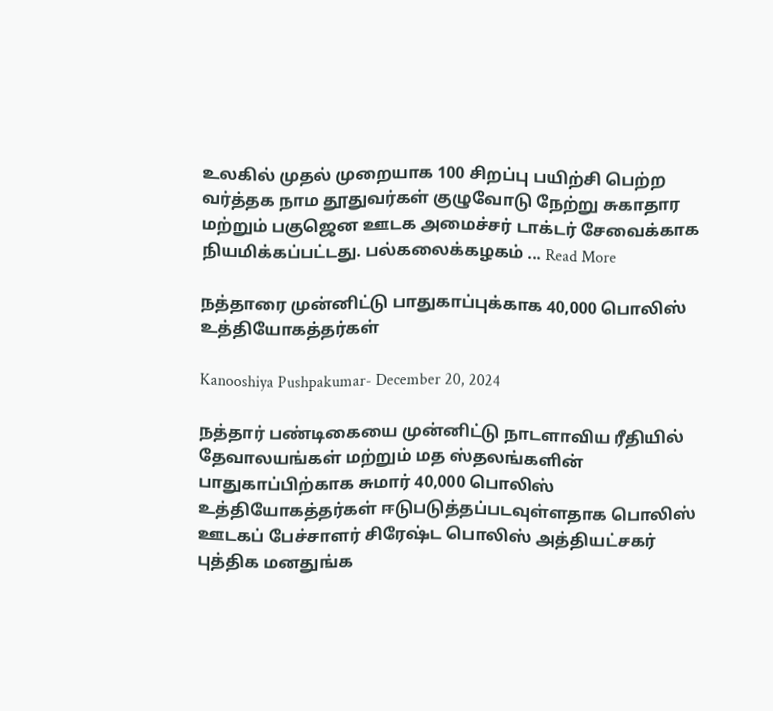உலகில் முதல் முறையாக 100 சிறப்பு பயிற்சி பெற்ற வர்த்தக நாம தூதுவர்கள் குழுவோடு நேற்று சுகாதார மற்றும் பகுஜென ஊடக அமைச்சர் டாக்டர் சேவைக்காக நியமிக்கப்பட்டது. பல்கலைக்கழகம் ... Read More

நத்தாரை முன்னிட்டு பாதுகாப்புக்காக 40,000 பொலிஸ் உத்தியோகத்தர்கள்

Kanooshiya Pushpakumar- December 20, 2024

நத்தார் பண்டிகையை முன்னிட்டு நாடளாவிய ரீதியில் தேவாலயங்கள் மற்றும் மத ஸ்தலங்களின் பாதுகாப்பிற்காக சுமார் 40,000 பொலிஸ் உத்தியோகத்தர்கள் ஈடுபடுத்தப்படவுள்ளதாக பொலிஸ் ஊடகப் பேச்சாளர் சிரேஷ்ட பொலிஸ் அத்தியட்சகர் புத்திக மனதுங்க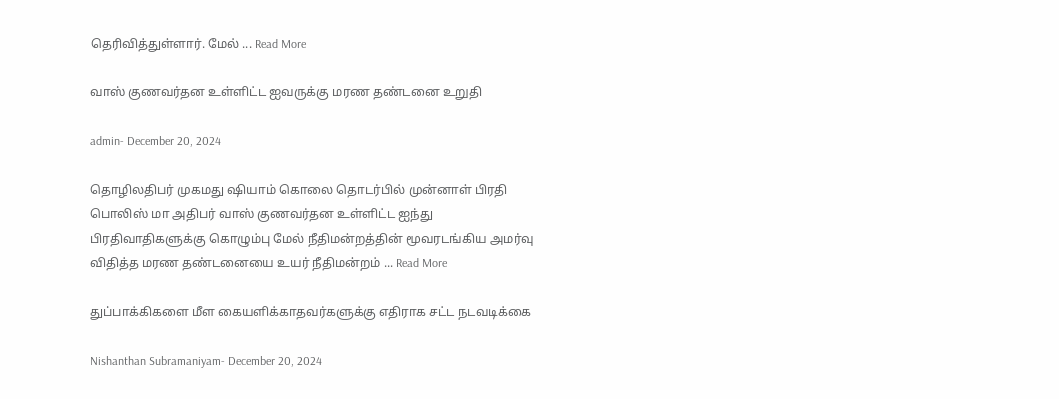தெரிவித்துள்ளார். மேல் ... Read More

வாஸ் குணவர்தன உள்ளிட்ட ஐவருக்கு மரண தண்டனை உறுதி

admin- December 20, 2024

தொழிலதிபர் முகமது ஷியாம் கொலை தொடர்பில் முன்னாள் பிரதி பொலிஸ் மா அதிபர் வாஸ் குணவர்தன உள்ளிட்ட ஐந்து பிரதிவாதிகளுக்கு கொழும்பு மேல் நீதிமன்றத்தின் மூவரடங்கிய அமர்வு விதித்த மரண தண்டனையை உயர் நீதிமன்றம் ... Read More

துப்பாக்கிகளை மீள கையளிக்காதவர்களுக்கு எதிராக சட்ட நடவடிக்கை

Nishanthan Subramaniyam- December 20, 2024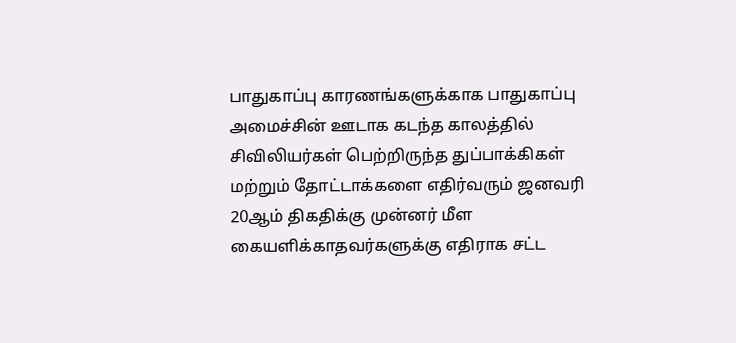பாதுகாப்பு காரணங்களுக்காக பாதுகாப்பு அமைச்சின் ஊடாக கடந்த காலத்தில் சிவிலியர்கள் பெற்றிருந்த துப்பாக்கிகள் மற்றும் தோட்டாக்களை எதிர்வரும் ஜனவரி 20ஆம் திகதிக்கு முன்னர் மீள கையளிக்காதவர்களுக்கு எதிராக சட்ட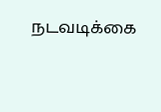நடவடிக்கை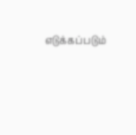எடுக்கப்படும்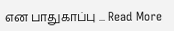என பாதுகாப்பு ... Read More